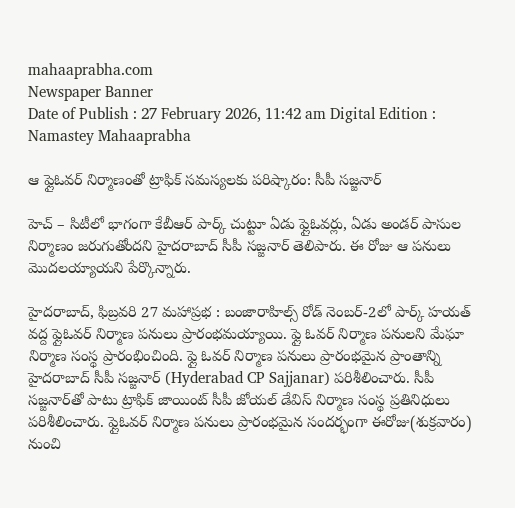mahaaprabha.com
Newspaper Banner
Date of Publish : 27 February 2026, 11:42 am Digital Edition : Namastey Mahaaprabha

ఆ ఫ్లైఓవర్ నిర్మాణంతో ట్రాఫిక్ సమస్యలకు పరిష్కారం: సీపీ సజ్జనార్

హెచ్ – సిటీలో భాగంగా కేబీఆర్ పార్క్ చుట్టూ ఏడు ఫ్లైఓవర్లు, ఏడు అండర్ పాసుల నిర్మాణం జరుగుతోందని హైదరాబాద్ సీపీ సజ్జనార్ తెలిపారు. ఈ రోజు ఆ పనులు మొదలయ్యాయని పేర్కొన్నారు.

హైదరాబాద్, ఫిబ్రవరి 27 మహాప్రభ : బంజారాహిల్స్ రోడ్ నెంబర్-2లో పార్క్ హయత్ వద్ద ఫ్లైఓవర్ నిర్మాణ పనులు ప్రారంభమయ్యాయి. ఫ్లై ఓవర్ నిర్మాణ పనులని మేఘా నిర్మాణ సంస్థ ప్రారంభించింది. ఫ్లై ఓవర్ నిర్మాణ పనులు ప్రారంభమైన ప్రాంతాన్ని హైదరాబాద్ సీపీ సజ్జనార్ (Hyderabad CP Sajjanar) పరిశీలించారు. సీపీ సజ్జనార్‌తో పాటు ట్రాఫిక్ జాయింట్ సీపీ జోయల్ డేవిస్ నిర్మాణ సంస్థ ప్రతినిధులు పరిశీలించారు. ఫ్లైఓవర్ నిర్మాణ పనులు ప్రారంభమైన సందర్భంగా ఈరోజు(శుక్రవారం) నుంచి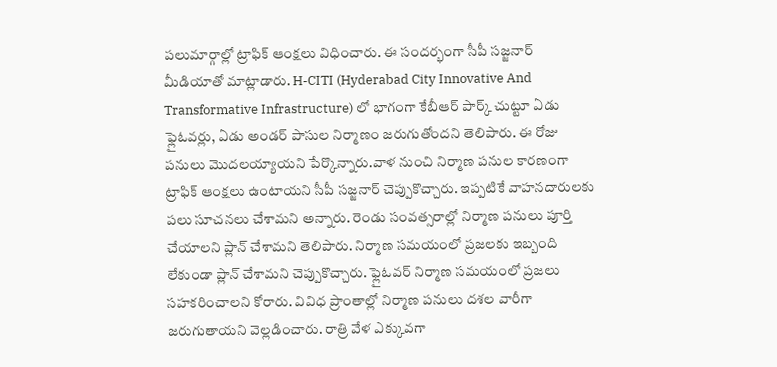పలుమార్గాల్లో ట్రాఫిక్ ఆంక్షలు విధించారు. ఈ సందర్భంగా సీపీ సజ్జనార్ మీడియాతో మాట్లాడారు. H-CITI (Hyderabad City Innovative And Transformative Infrastructure) లో భాగంగా కేబీఆర్ పార్క్ చుట్టూ ఏడు ఫ్లైఓవర్లు, ఏడు అండర్ పాసుల నిర్మాణం జరుగుతోందని తెలిపారు. ఈ రోజు పనులు మొదలయ్యాయని పేర్కొన్నారు.వాళ నుంచి నిర్మాణ పనుల కారణంగా ట్రాఫిక్ ఆంక్షలు ఉంటాయని సీపీ సజ్జనార్ చెప్పుకొచ్చారు. ఇప్పటికే వాహనదారులకు పలు సూచనలు చేశామని అన్నారు. రెండు సంవత్సరాల్లో నిర్మాణ పనులు పూర్తి చేయాలని ప్లాన్ చేశామని తెలిపారు. నిర్మాణ సమయంలో ప్రజలకు ఇబ్బంది లేకుండా ప్లాన్ చేశామని చెప్పుకొచ్చారు. ఫ్లైఓవర్ నిర్మాణ సమయంలో ప్రజలు సహకరించాలని కోరారు. వివిధ ప్రాంతాల్లో నిర్మాణ పనులు దశల వారీగా జరుగుతాయని వెల్లడించారు. రాత్రి వేళ ఎక్కువగా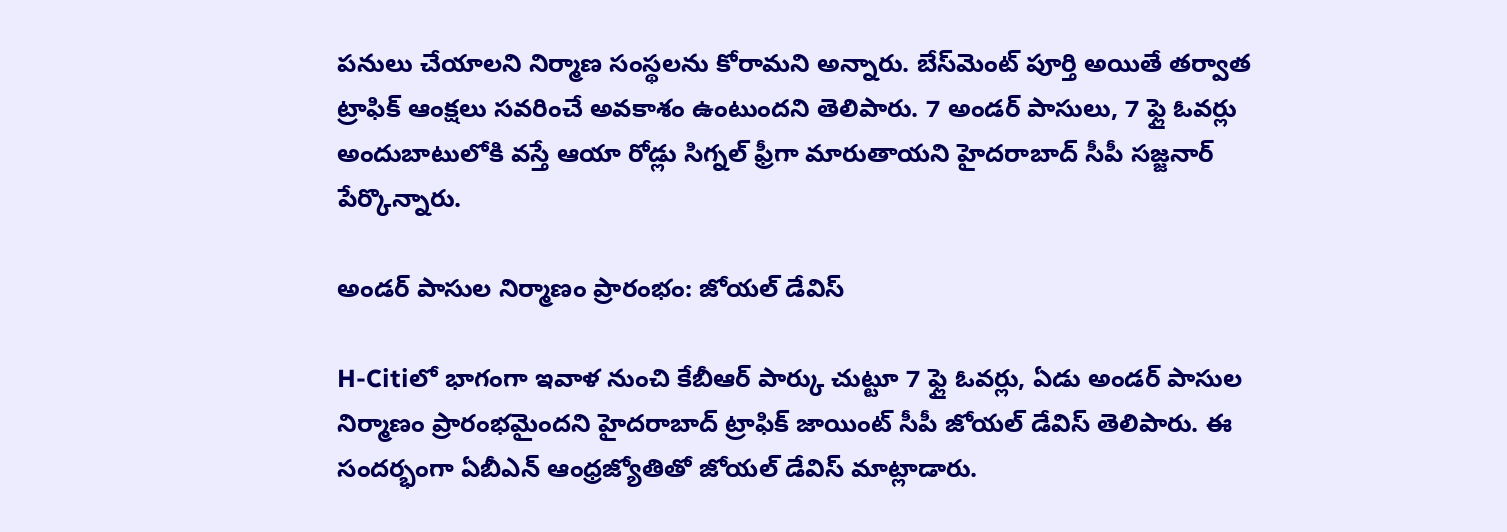పనులు చేయాలని నిర్మాణ సంస్థలను కోరామని అన్నారు. బేస్‌మెంట్ పూర్తి అయితే తర్వాత ట్రాఫిక్ ఆంక్షలు సవరించే అవకాశం ఉంటుందని తెలిపారు. 7 అండర్ పాసులు, 7 ఫ్లై ఓవర్లు అందుబాటులోకి వస్తే ఆయా రోడ్లు సిగ్నల్ ఫ్రీగా మారుతాయని హైదరాబాద్ సీపీ సజ్జనార్ పేర్కొన్నారు.

అండర్ పాసుల నిర్మాణం ప్రారంభం: జోయల్ డేవిస్

H-Citiలో భాగంగా ఇవాళ నుంచి కేబీఆర్ పార్కు చుట్టూ 7 ఫ్లై ఓవర్లు, ఏడు అండర్ పాసుల నిర్మాణం ప్రారంభమైందని హైదరాబాద్ ట్రాఫిక్ జాయింట్ సీపీ జోయల్ డేవిస్ తెలిపారు. ఈ సందర్భంగా ఏబీఎన్ ఆంధ్రజ్యోతితో జోయల్ డేవిస్ మాట్లాడారు.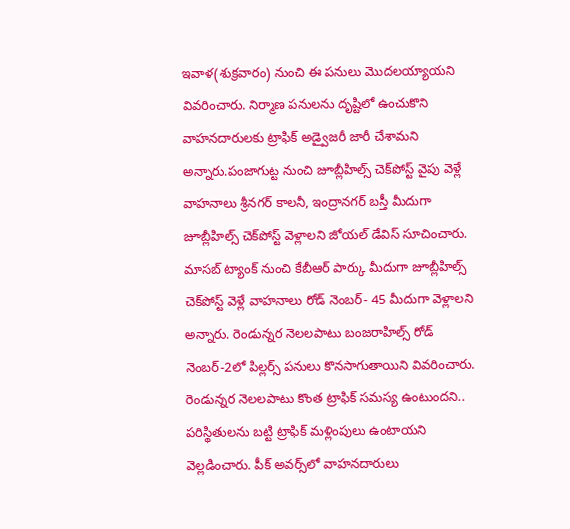ఇవాళ(శుక్రవారం) నుంచి ఈ పనులు మొదలయ్యాయని వివరించారు. నిర్మాణ పనులను దృష్టిలో ఉంచుకొని వాహనదారులకు ట్రాఫిక్ అడ్వైజరీ జారీ చేశామని అన్నారు.పంజాగుట్ట నుంచి జూబ్లీహిల్స్ చెక్‌పోస్ట్ వైపు వెళ్లే వాహనాలు శ్రీనగర్ కాలనీ, ఇంద్రానగర్ బస్తీ మీదుగా జూబ్లీహిల్స్ చెక్‌పోస్ట్ వెళ్లాలని జోయల్ డేవిస్ సూచించారు. మాసబ్ ట్యాంక్ నుంచి కేబీఆర్ పార్కు మీదుగా జూబ్లీహిల్స్ చెక్‌పోస్ట్ వెళ్లే వాహనాలు రోడ్ నెంబర్- 45 మీదుగా వెళ్లాలని అన్నారు. రెండున్నర నెలలపాటు బంజరాహిల్స్ రోడ్ నెంబర్-2లో పిల్లర్స్ పనులు కొనసాగుతాయిని వివరించారు. రెండున్నర నెలలపాటు కొంత ట్రాఫిక్ సమస్య ఉంటుందని.. పరిస్థితులను బట్టి ట్రాఫిక్ మళ్లింపులు ఉంటాయని వెల్లడించారు. పీక్ అవర్స్‌లో వాహనదారులు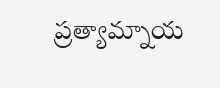ప్రత్యామ్నాయ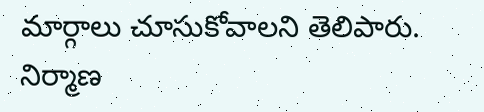మార్గాలు చూసుకోవాలని తెలిపారు. నిర్మాణ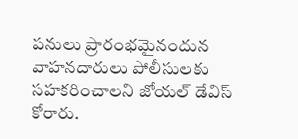పనులు ప్రారంభమైనందున వాహనదారులు పోలీసులకు సహకరించాలని జోయల్ డేవిస్ కోరారు.